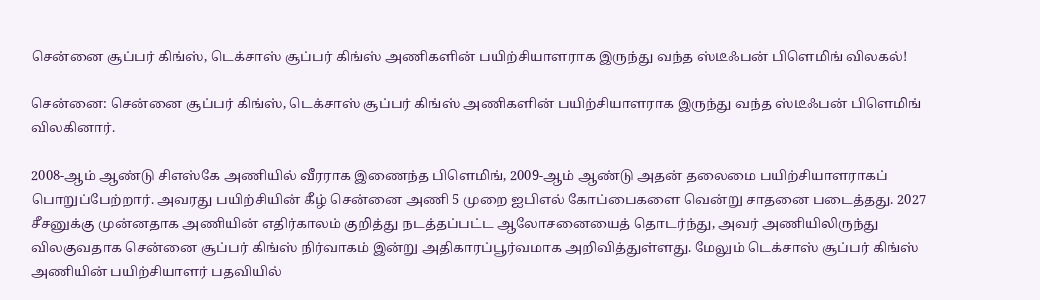சென்னை சூப்பர் கிங்ஸ், டெக்சாஸ் சூப்பர் கிங்ஸ் அணிகளின் பயிற்சியாளராக இருந்து வந்த ஸ்டீஃபன் பிளெமிங் விலகல்!

சென்னை: சென்னை சூப்பர் கிங்ஸ், டெக்சாஸ் சூப்பர் கிங்ஸ் அணிகளின் பயிற்சியாளராக இருந்து வந்த ஸ்டீஃபன் பிளெமிங் விலகினார்.

2008-ஆம் ஆண்டு சிஎஸ்கே அணியில் வீரராக இணைந்த பிளெமிங், 2009-ஆம் ஆண்டு அதன் தலைமை பயிற்சியாளராகப் பொறுப்பேற்றார். அவரது பயிற்சியின் கீழ் சென்னை அணி 5 முறை ஐபிஎல் கோப்பைகளை வென்று சாதனை படைத்தது. 2027 சீசனுக்கு முன்னதாக அணியின் எதிர்காலம் குறித்து நடத்தப்பட்ட ஆலோசனையைத் தொடர்ந்து, அவர் அணியிலிருந்து விலகுவதாக சென்னை சூப்பர் கிங்ஸ் நிர்வாகம் இன்று அதிகாரப்பூர்வமாக அறிவித்துள்ளது. மேலும் டெக்சாஸ் சூப்பர் கிங்ஸ் அணியின் பயிற்சியாளர் பதவியில்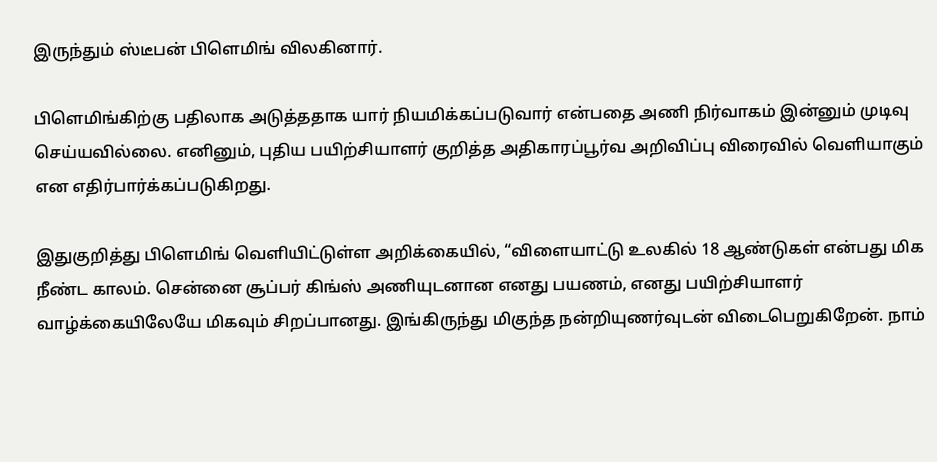இருந்தும் ஸ்டீபன் பிளெமிங் விலகினார்.

பிளெமிங்கிற்கு பதிலாக அடுத்ததாக யார் நியமிக்கப்படுவார் என்பதை அணி நிர்வாகம் இன்னும் முடிவு செய்யவில்லை. எனினும், புதிய பயிற்சியாளர் குறித்த அதிகாரப்பூர்வ அறிவிப்பு விரைவில் வெளியாகும் என எதிர்பார்க்கப்படுகிறது.

இதுகுறித்து பிளெமிங் வெளியிட்டுள்ள அறிக்கையில், “விளையாட்டு உலகில் 18 ஆண்டுகள் என்பது மிக நீண்ட காலம். சென்னை சூப்பர் கிங்ஸ் அணியுடனான எனது பயணம், எனது பயிற்சியாளர் வாழ்க்கையிலேயே மிகவும் சிறப்பானது. இங்கிருந்து மிகுந்த நன்றியுணர்வுடன் விடைபெறுகிறேன். நாம்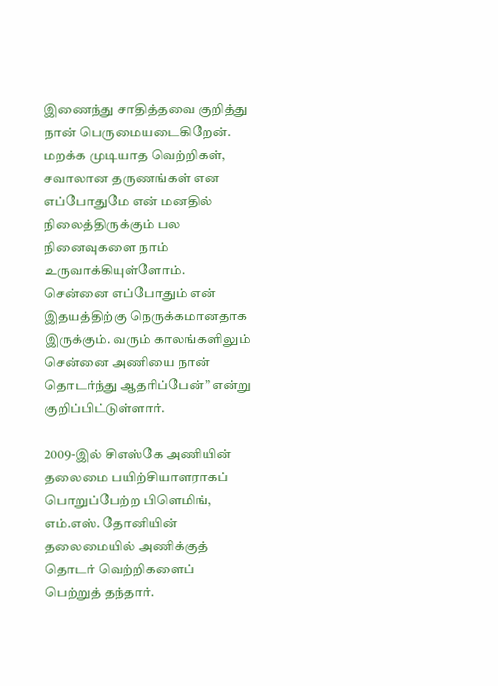இணைந்து சாதித்தவை குறித்து நான் பெருமையடைகிறேன். மறக்க முடியாத வெற்றிகள், சவாலான தருணங்கள் என எப்போதுமே என் மனதில் நிலைத்திருக்கும் பல நினைவுகளை நாம் உருவாக்கியுள்ளோம். சென்னை எப்போதும் என் இதயத்திற்கு நெருக்கமானதாக இருக்கும். வரும் காலங்களிலும் சென்னை அணியை நான் தொடர்ந்து ஆதரிப்பேன்” என்று குறிப்பிட்டுள்ளார்.

2009-இல் சிஎஸ்கே அணியின் தலைமை பயிற்சியாளராகப் பொறுப்பேற்ற பிளெமிங், எம்.எஸ். தோனியின் தலைமையில் அணிக்குத் தொடர் வெற்றிகளைப் பெற்றுத் தந்தார்.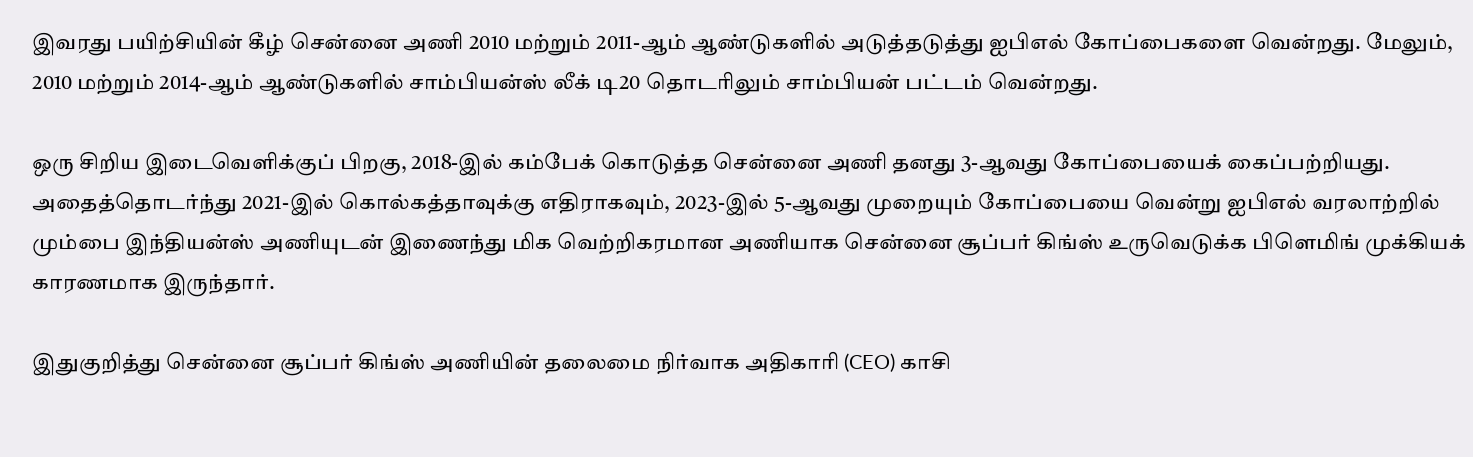இவரது பயிற்சியின் கீழ் சென்னை அணி 2010 மற்றும் 2011-ஆம் ஆண்டுகளில் அடுத்தடுத்து ஐபிஎல் கோப்பைகளை வென்றது. மேலும், 2010 மற்றும் 2014-ஆம் ஆண்டுகளில் சாம்பியன்ஸ் லீக் டி20 தொடரிலும் சாம்பியன் பட்டம் வென்றது.

ஒரு சிறிய இடைவெளிக்குப் பிறகு, 2018-இல் கம்பேக் கொடுத்த சென்னை அணி தனது 3-ஆவது கோப்பையைக் கைப்பற்றியது. அதைத்தொடர்ந்து 2021-இல் கொல்கத்தாவுக்கு எதிராகவும், 2023-இல் 5-ஆவது முறையும் கோப்பையை வென்று ஐபிஎல் வரலாற்றில் மும்பை இந்தியன்ஸ் அணியுடன் இணைந்து மிக வெற்றிகரமான அணியாக சென்னை சூப்பர் கிங்ஸ் உருவெடுக்க பிளெமிங் முக்கியக் காரணமாக இருந்தார்.

இதுகுறித்து சென்னை சூப்பர் கிங்ஸ் அணியின் தலைமை நிர்வாக அதிகாரி (CEO) காசி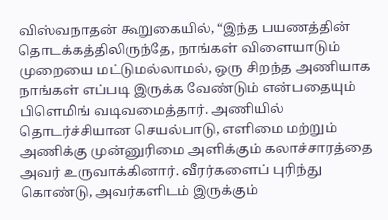விஸ்வநாதன் கூறுகையில், “இந்த பயணத்தின் தொடக்கத்திலிருந்தே, நாங்கள் விளையாடும் முறையை மட்டுமல்லாமல், ஒரு சிறந்த அணியாக நாங்கள் எப்படி இருக்க வேண்டும் என்பதையும் பிளெமிங் வடிவமைத்தார். அணியில் தொடர்ச்சியான செயல்பாடு, எளிமை மற்றும் அணிக்கு முன்னுரிமை அளிக்கும் கலாச்சாரத்தை அவர் உருவாக்கினார். வீரர்களைப் புரிந்து கொண்டு, அவர்களிடம் இருக்கும்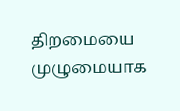திறமையை முழுமையாக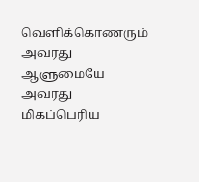வெளிக்கொணரும் அவரது ஆளுமையே அவரது மிகப்பெரிய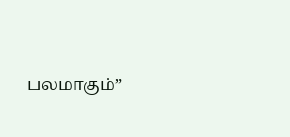பலமாகும்”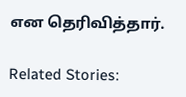என தெரிவித்தார்.

Related Stories: